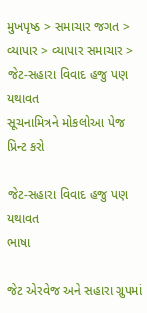મુખપૃષ્ઠ > સમાચાર જગત > વ્યાપાર > વ્યાપાર સમાચાર > જેટ-સહારા વિવાદ હજુ પણ યથાવત
સૂચનામિત્રને મોકલોઆ પેજ પ્રિન્ટ કરો

જેટ-સહારા વિવાદ હજુ પણ યથાવત
ભાષા

જેટ એરવેજ અને સહારા ગ્રુપમાં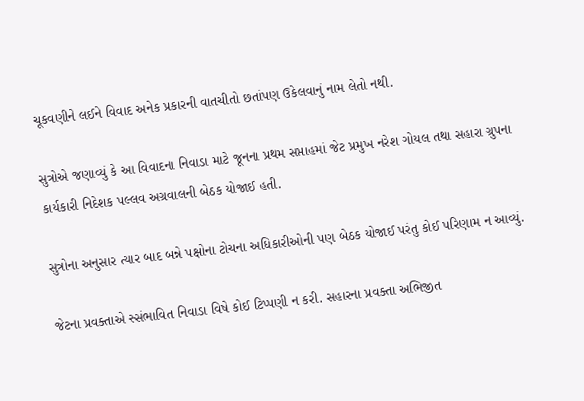ચૂકવણીને લઈને વિવાદ અનેક પ્રકારની વાતચીતો છતાંપણ ઉકેલવાનું નામ લેતો નથી.

સુત્રોએ જણાવ્યું કે આ વિવાદના નિવાડા માટે જૂનના પ્રથમ સપ્તાહમાં જેટ પ્રમુખ નરેશ ગોયલ તથા સહારા ગ્રુપના કાર્યકારી નિદેશક પલ્લવ અગ્રવાલની બેઠક યોજાઈ હતી.

સુત્રોના અનુસાર ત્યાર બાદ બન્ને પક્ષોના ટોચના અધિકારીઓની પણ બેઠક યોજાઈ પરંતુ કોઈ પરિણામ ન આવ્યું.

જેટના પ્રવક્તાએ સ્સંભાવિત નિવાડા વિષે કોઈ ટિપ્પણી ન કરી. સહારના પ્રવક્તા અભિજીત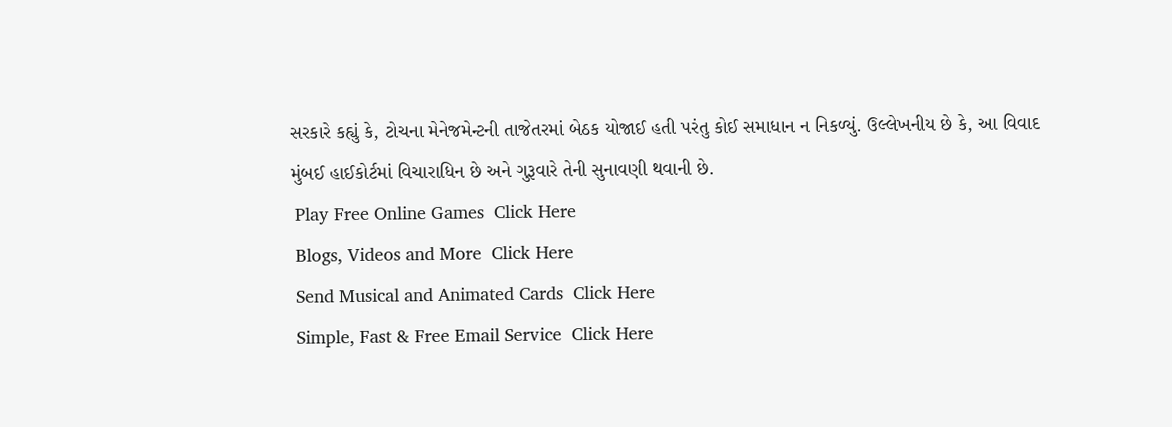સરકારે કહ્યું કે, ટોચના મેનેજમેન્ટની તાજેતરમાં બેઠક યોજાઈ હતી પરંતુ કોઈ સમાધાન ન નિકળ્યું. ઉલ્લેખનીય છે કે, આ વિવાદ મુંબઈ હાઈકોર્ટમાં વિચારાધિન છે અને ગુરૂવારે તેની સુનાવણી થવાની છે.
 Play Free Online Games  Click Here
 Blogs, Videos and More  Click Here
 Send Musical and Animated Cards  Click Here
 Simple, Fast & Free Email Service  Click Here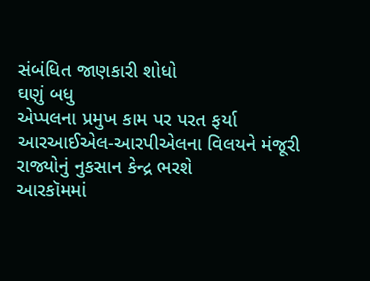સંબંધિત જાણકારી શોધો
ઘણું બધુ
એપ્પલના પ્રમુખ કામ પર પરત ફર્યા
આરઆઈએલ-આરપીએલના વિલયને મંજૂરી
રાજ્યોનું નુકસાન કેન્દ્ર ભરશે
આરકૉમમાં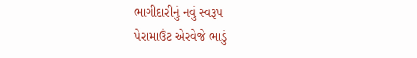ભાગીદારીનું નવું સ્વરૂપ
પેરામાઉંટ એરવેજે ભાડું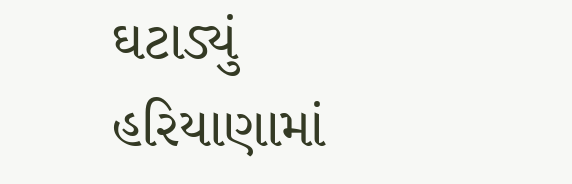ઘટાડ્યું
હરિયાણામાં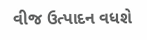વીજ ઉત્પાદન વધશે